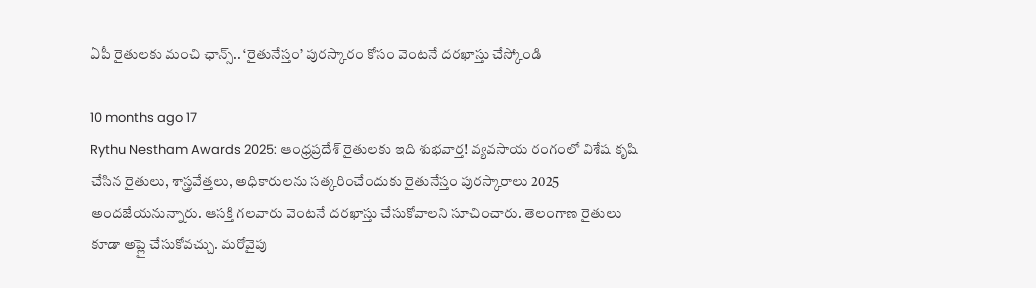ఏపీ రైతులకు మంచి ఛాన్స్.. ‘రైతునేస్తం’ పురస్కారం కోసం వెంటనే దరఖాస్తు చేస్కోండి

10 months ago 17
Rythu Nestham Awards 2025: ఆంధ్రప్రదేశ్ రైతులకు ఇది శుభవార్త! వ్యవసాయ రంగంలో విశేష కృషి చేసిన రైతులు, శాస్త్రవేత్తలు, అధికారులను సత్కరించేందుకు రైతునేస్తం పురస్కారాలు 2025 అందజేయనున్నారు. ఆసక్తి గలవారు వెంటనే దరఖాస్తు చేసుకోవాలని సూచించారు. తెలంగాణ రైతులు కూడా అప్లై చేసుకోవచ్చు. మరోవైపు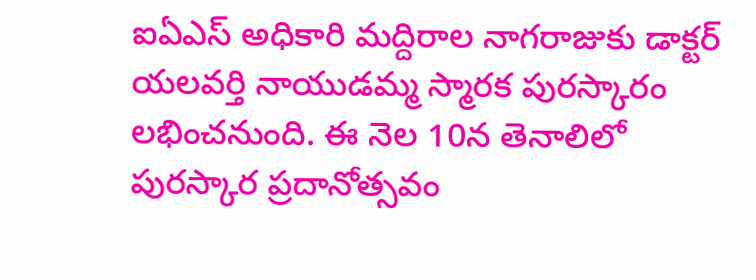ఐఏఎస్ అధికారి మద్దిరాల నాగరాజుకు డాక్టర్ యలవర్తి నాయుడమ్మ స్మారక పురస్కారం లభించనుంది. ఈ నెల 10న తెనాలిలో పురస్కార ప్రదానోత్సవం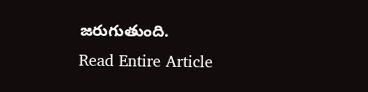జరుగుతుంది.
Read Entire Article